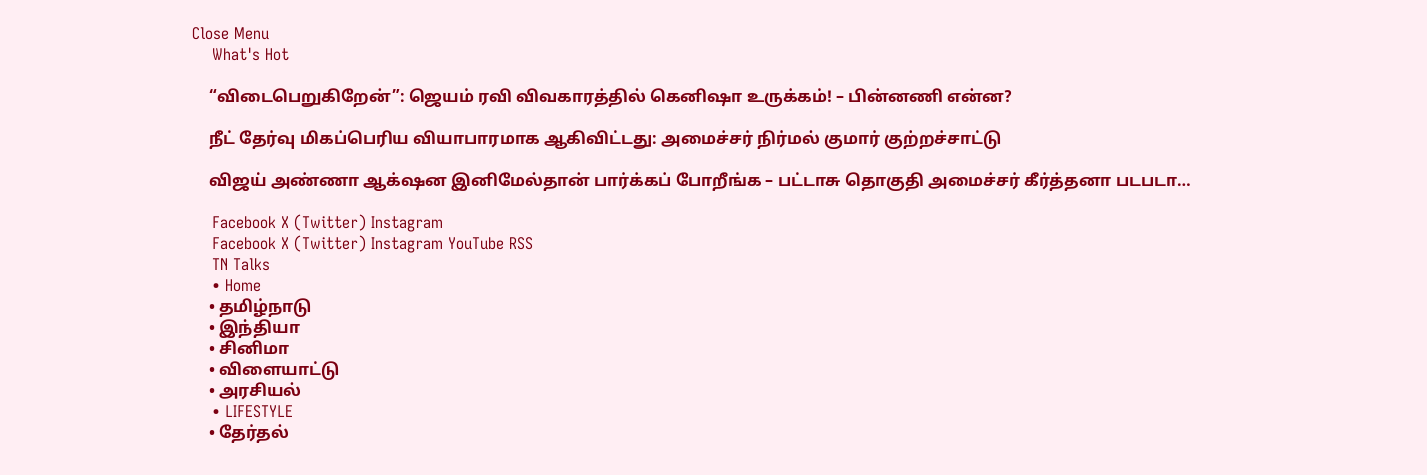Close Menu
    What's Hot

    “விடைபெறுகிறேன்”: ஜெயம் ரவி விவகாரத்தில் கெனிஷா உருக்கம்! – பின்னணி என்ன?

    நீட் தேர்வு மிகப்பெரிய வியாபாரமாக ஆகிவிட்டது: அமைச்சர் நிர்மல் குமார் குற்றச்சாட்டு

    விஜய் அண்ணா ஆக்‌ஷன இனிமேல்தான் பார்க்கப் போறீங்க – பட்டாசு தொகுதி அமைச்சர் கீர்த்தனா படபடா…

    Facebook X (Twitter) Instagram
    Facebook X (Twitter) Instagram YouTube RSS
    TN Talks
    • Home
    • தமிழ்நாடு
    • இந்தியா
    • சினிமா
    • விளையாட்டு
    • அரசியல்
    • LIFESTYLE
    • தேர்தல்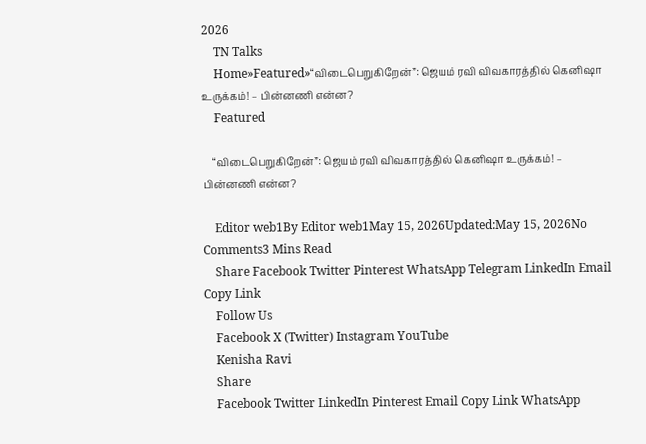2026
    TN Talks
    Home»Featured»“விடைபெறுகிறேன்”: ஜெயம் ரவி விவகாரத்தில் கெனிஷா உருக்கம்! – பின்னணி என்ன?
    Featured

    “விடைபெறுகிறேன்”: ஜெயம் ரவி விவகாரத்தில் கெனிஷா உருக்கம்! – பின்னணி என்ன?

    Editor web1By Editor web1May 15, 2026Updated:May 15, 2026No Comments3 Mins Read
    Share Facebook Twitter Pinterest WhatsApp Telegram LinkedIn Email Copy Link
    Follow Us
    Facebook X (Twitter) Instagram YouTube
    Kenisha Ravi
    Share
    Facebook Twitter LinkedIn Pinterest Email Copy Link WhatsApp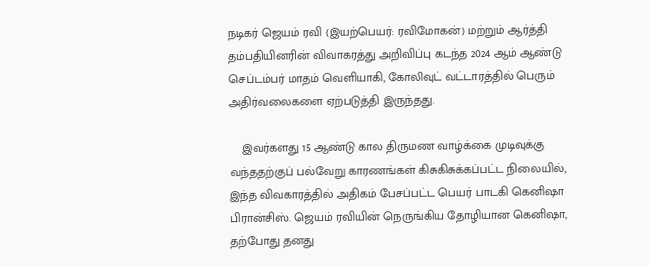நடிகர் ஜெயம் ரவி (இயற்பெயர்: ரவிமோகன்) மற்றும் ஆர்த்தி தம்பதியினரின் விவாகரத்து அறிவிப்பு கடந்த 2024 ஆம் ஆண்டு செப்டம்பர் மாதம் வெளியாகி, கோலிவுட் வட்டாரத்தில் பெரும் அதிர்வலைகளை ஏற்படுத்தி இருந்தது.

    இவர்களது 15 ஆண்டு கால திருமண வாழ்க்கை முடிவுக்கு வந்ததற்குப் பல்வேறு காரணங்கள் கிசுகிசுக்கப்பட்ட நிலையில், இந்த விவகாரத்தில் அதிகம் பேசப்பட்ட பெயர் பாடகி கெனிஷா பிரான்சிஸ். ஜெயம் ரவியின் நெருங்கிய தோழியான கெனிஷா, தற்போது தனது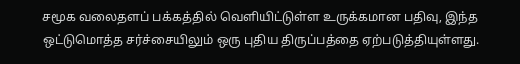சமூக வலைதளப் பக்கத்தில் வெளியிட்டுள்ள உருக்கமான பதிவு, இந்த ஒட்டுமொத்த சர்ச்சையிலும் ஒரு புதிய திருப்பத்தை ஏற்படுத்தியுள்ளது.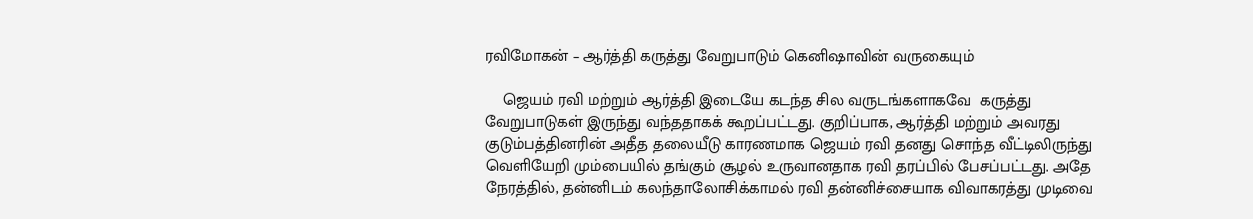ரவிமோகன் – ஆர்த்தி கருத்து வேறுபாடும் கெனிஷாவின் வருகையும்

    ஜெயம் ரவி மற்றும் ஆர்த்தி இடையே கடந்த சில வருடங்களாகவே  கருத்து வேறுபாடுகள் இருந்து வந்ததாகக் கூறப்பட்டது. குறிப்பாக, ஆர்த்தி மற்றும் அவரது குடும்பத்தினரின் அதீத தலையீடு காரணமாக ஜெயம் ரவி தனது சொந்த வீட்டிலிருந்து வெளியேறி மும்பையில் தங்கும் சூழல் உருவானதாக ரவி தரப்பில் பேசப்பட்டது. அதே நேரத்தில், தன்னிடம் கலந்தாலோசிக்காமல் ரவி தன்னிச்சையாக விவாகரத்து முடிவை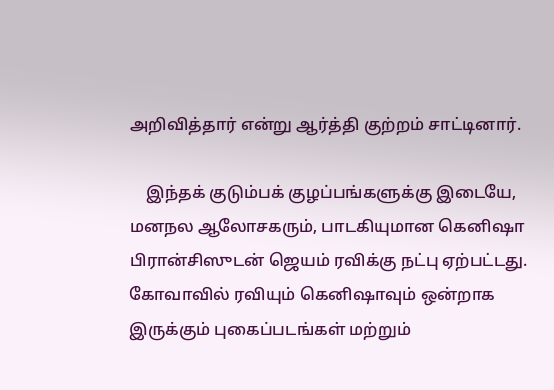அறிவித்தார் என்று ஆர்த்தி குற்றம் சாட்டினார்.

    இந்தக் குடும்பக் குழப்பங்களுக்கு இடையே, மனநல ஆலோசகரும், பாடகியுமான கெனிஷா பிரான்சிஸுடன் ஜெயம் ரவிக்கு நட்பு ஏற்பட்டது. கோவாவில் ரவியும் கெனிஷாவும் ஒன்றாக இருக்கும் புகைப்படங்கள் மற்றும்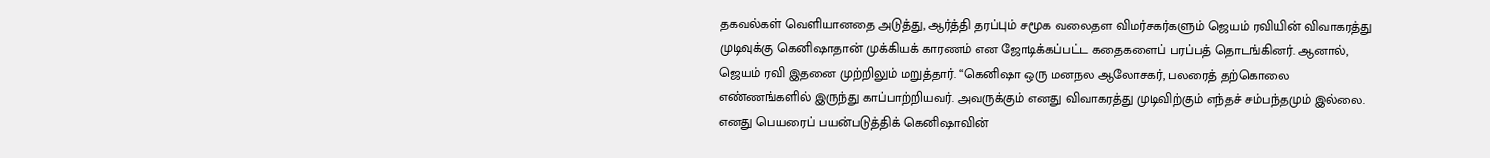தகவல்கள் வெளியானதை அடுத்து, ஆர்த்தி தரப்பும் சமூக வலைதள விமர்சகர்களும் ஜெயம் ரவியின் விவாகரத்து முடிவுக்கு கெனிஷாதான் முக்கியக் காரணம் என ஜோடிக்கப்பட்ட கதைகளைப் பரப்பத் தொடங்கினர். ஆனால், ஜெயம் ரவி இதனை முற்றிலும் மறுத்தார். “கெனிஷா ஒரு மனநல ஆலோசகர், பலரைத் தற்கொலை எண்ணங்களில் இருந்து காப்பாற்றியவர். அவருக்கும் எனது விவாகரத்து முடிவிற்கும் எந்தச் சம்பந்தமும் இல்லை. எனது பெயரைப் பயன்படுத்திக் கெனிஷாவின்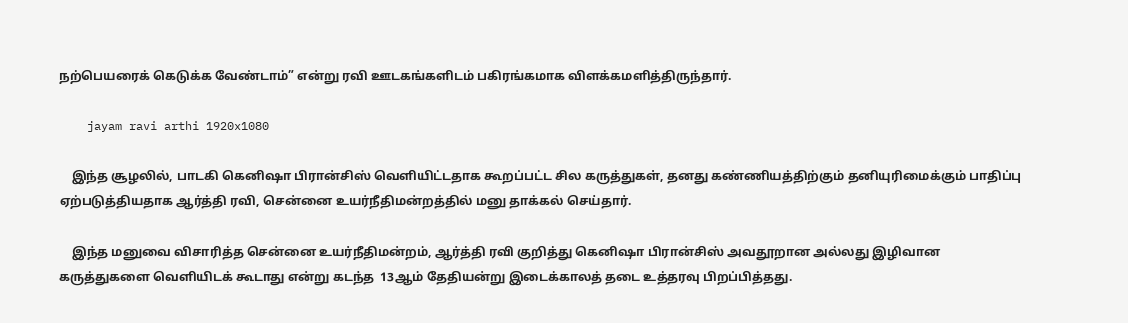நற்பெயரைக் கெடுக்க வேண்டாம்” என்று ரவி ஊடகங்களிடம் பகிரங்கமாக விளக்கமளித்திருந்தார்.

    jayam ravi arthi 1920x1080

    இந்த சூழலில், பாடகி கெனிஷா பிரான்சிஸ் வெளியிட்டதாக கூறப்பட்ட சில கருத்துகள், தனது கண்ணியத்திற்கும் தனியுரிமைக்கும் பாதிப்பு ஏற்படுத்தியதாக ஆர்த்தி ரவி, சென்னை உயர்நீதிமன்றத்தில் மனு தாக்கல் செய்தார்.

    இந்த மனுவை விசாரித்த சென்னை உயர்நீதிமன்றம், ஆர்த்தி ரவி குறித்து கெனிஷா பிரான்சிஸ் அவதூறான அல்லது இழிவான கருத்துகளை வெளியிடக் கூடாது என்று கடந்த  13ஆம் தேதியன்று இடைக்காலத் தடை உத்தரவு பிறப்பித்தது.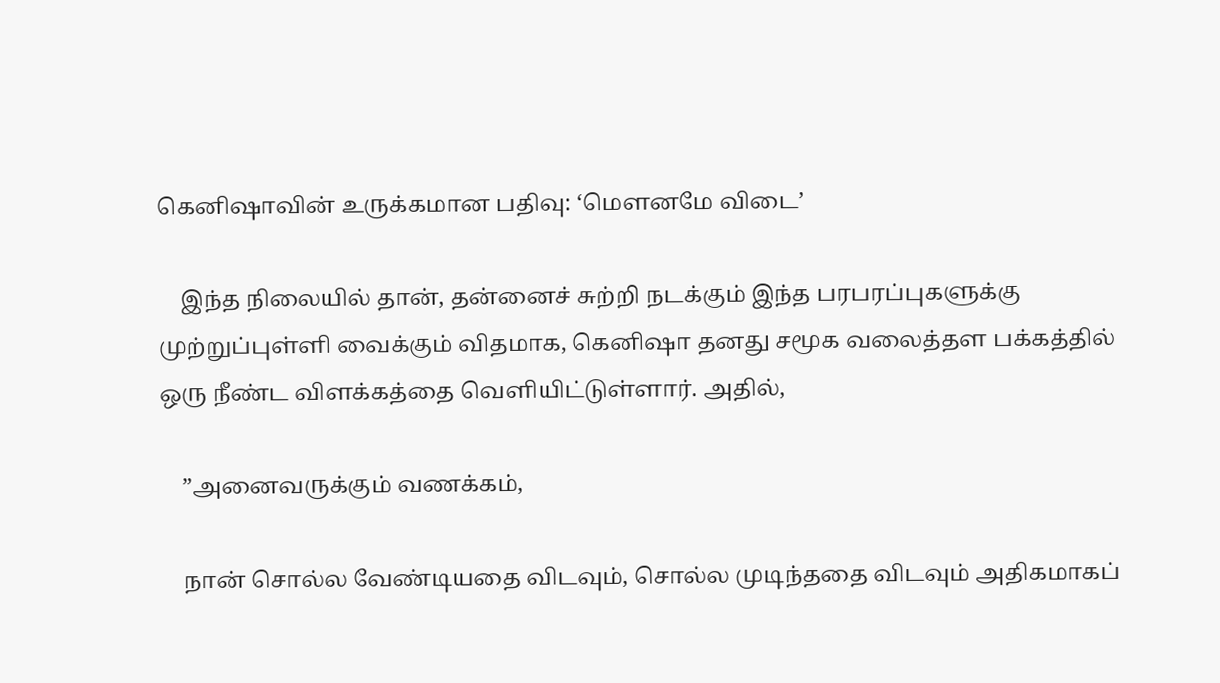கெனிஷாவின் உருக்கமான பதிவு: ‘மௌனமே விடை’

    இந்த நிலையில் தான், தன்னைச் சுற்றி நடக்கும் இந்த பரபரப்புகளுக்கு முற்றுப்புள்ளி வைக்கும் விதமாக, கெனிஷா தனது சமூக வலைத்தள பக்கத்தில் ஒரு நீண்ட விளக்கத்தை வெளியிட்டுள்ளார். அதில்,

    ”அனைவருக்கும் வணக்கம்,

    நான் சொல்ல வேண்டியதை விடவும், சொல்ல முடிந்ததை விடவும் அதிகமாகப்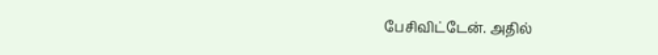பேசிவிட்டேன். அதில்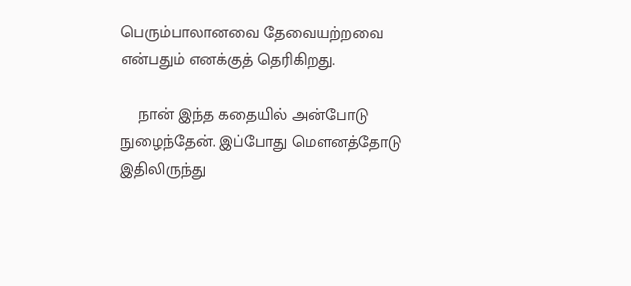பெரும்பாலானவை தேவையற்றவை என்பதும் எனக்குத் தெரிகிறது.

    நான் இந்த கதையில் அன்போடு நுழைந்தேன். இப்போது மௌனத்தோடு இதிலிருந்து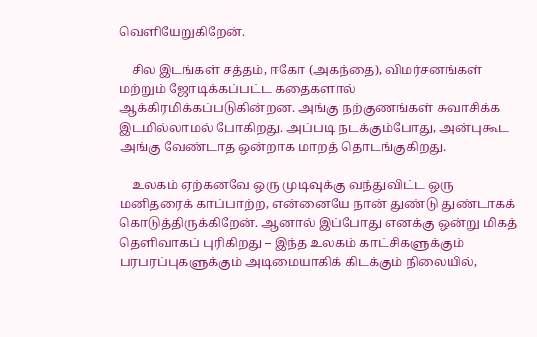வெளியேறுகிறேன்.

    சில இடங்கள் சத்தம், ஈகோ (அகந்தை), விமர்சனங்கள் மற்றும் ஜோடிக்கப்பட்ட கதைகளால் ஆக்கிரமிக்கப்படுகின்றன. அங்கு நற்குணங்கள் சுவாசிக்க இடமில்லாமல் போகிறது. அப்படி நடக்கும்போது, அன்புகூட அங்கு வேண்டாத ஒன்றாக மாறத் தொடங்குகிறது.

    உலகம் ஏற்கனவே ஒரு முடிவுக்கு வந்துவிட்ட ஒரு மனிதரைக் காப்பாற்ற, என்னையே நான் துண்டு துண்டாகக் கொடுத்திருக்கிறேன். ஆனால் இப்போது எனக்கு ஒன்று மிகத் தெளிவாகப் புரிகிறது – இந்த உலகம் காட்சிகளுக்கும் பரபரப்புகளுக்கும் அடிமையாகிக் கிடக்கும் நிலையில்,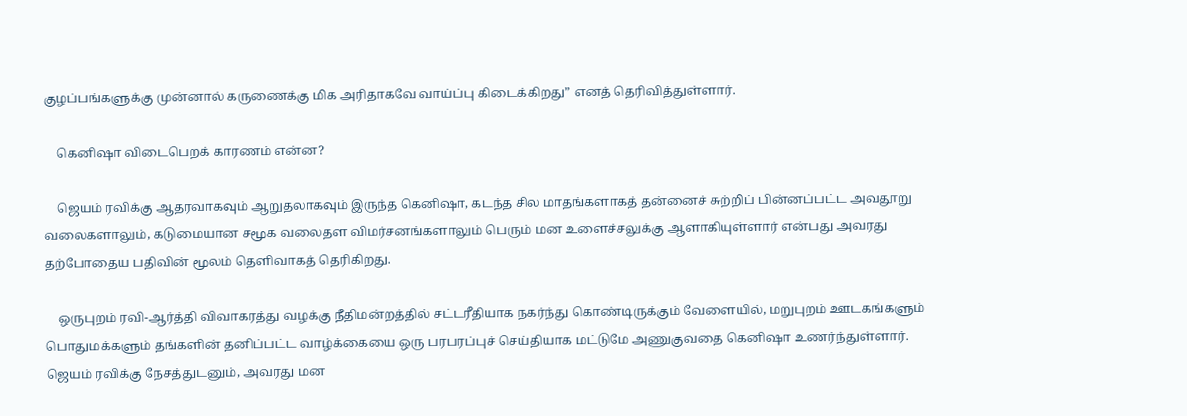குழப்பங்களுக்கு முன்னால் கருணைக்கு மிக அரிதாகவே வாய்ப்பு கிடைக்கிறது” எனத் தெரிவித்துள்ளார்.

    கெனிஷா விடைபெறக் காரணம் என்ன?

    ஜெயம் ரவிக்கு ஆதரவாகவும் ஆறுதலாகவும் இருந்த கெனிஷா, கடந்த சில மாதங்களாகத் தன்னைச் சுற்றிப் பின்னப்பட்ட அவதூறு வலைகளாலும், கடுமையான சமூக வலைதள விமர்சனங்களாலும் பெரும் மன உளைச்சலுக்கு ஆளாகியுள்ளார் என்பது அவரது தற்போதைய பதிவின் மூலம் தெளிவாகத் தெரிகிறது.

    ஒருபுறம் ரவி-ஆர்த்தி விவாகரத்து வழக்கு நீதிமன்றத்தில் சட்டரீதியாக நகர்ந்து கொண்டிருக்கும் வேளையில், மறுபுறம் ஊடகங்களும் பொதுமக்களும் தங்களின் தனிப்பட்ட வாழ்க்கையை ஒரு பரபரப்புச் செய்தியாக மட்டுமே அணுகுவதை கெனிஷா உணர்ந்துள்ளார். ஜெயம் ரவிக்கு நேசத்துடனும், அவரது மன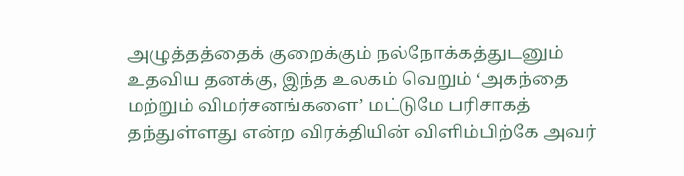அழுத்தத்தைக் குறைக்கும் நல்நோக்கத்துடனும் உதவிய தனக்கு, இந்த உலகம் வெறும் ‘அகந்தை மற்றும் விமர்சனங்களை’ மட்டுமே பரிசாகத் தந்துள்ளது என்ற விரக்தியின் விளிம்பிற்கே அவர்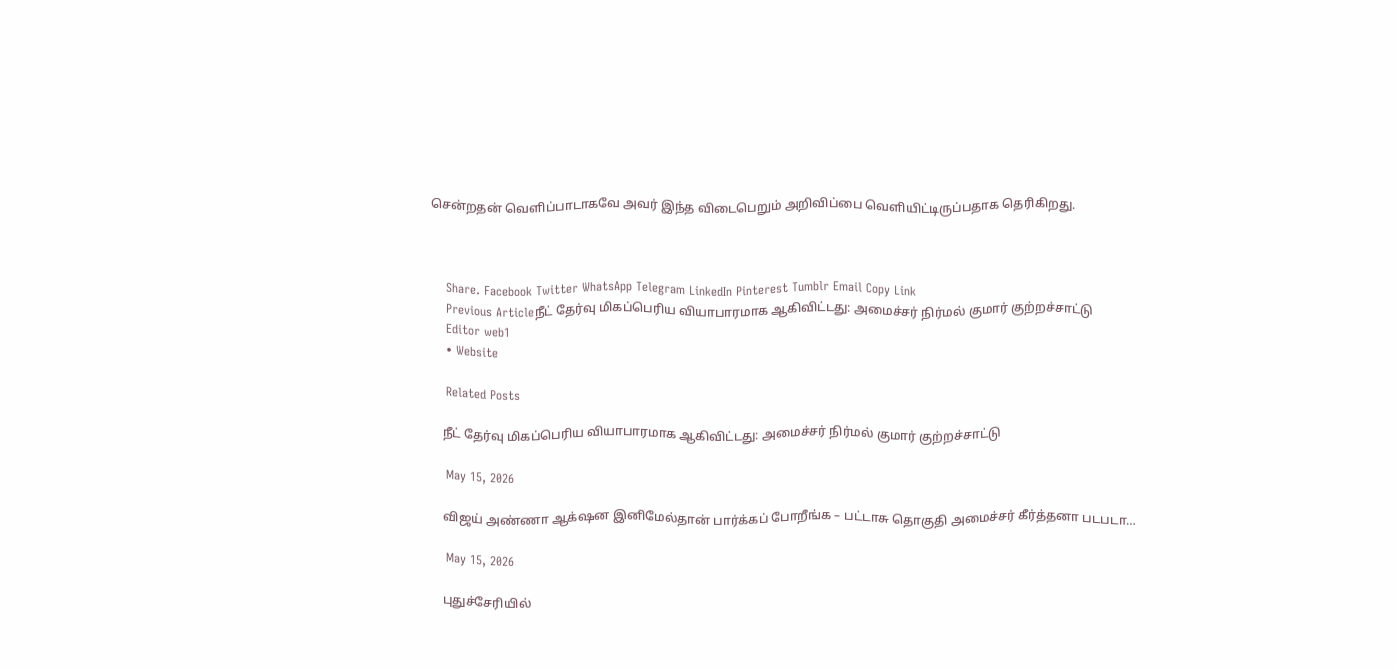சென்றதன் வெளிப்பாடாகவே அவர் இந்த விடைபெறும் அறிவிப்பை வெளியிட்டிருப்பதாக தெரிகிறது.



    Share. Facebook Twitter WhatsApp Telegram LinkedIn Pinterest Tumblr Email Copy Link
    Previous Articleநீட் தேர்வு மிகப்பெரிய வியாபாரமாக ஆகிவிட்டது: அமைச்சர் நிர்மல் குமார் குற்றச்சாட்டு
    Editor web1
    • Website

    Related Posts

    நீட் தேர்வு மிகப்பெரிய வியாபாரமாக ஆகிவிட்டது: அமைச்சர் நிர்மல் குமார் குற்றச்சாட்டு

    May 15, 2026

    விஜய் அண்ணா ஆக்‌ஷன இனிமேல்தான் பார்க்கப் போறீங்க – பட்டாசு தொகுதி அமைச்சர் கீர்த்தனா படபடா…

    May 15, 2026

    புதுச்சேரியில்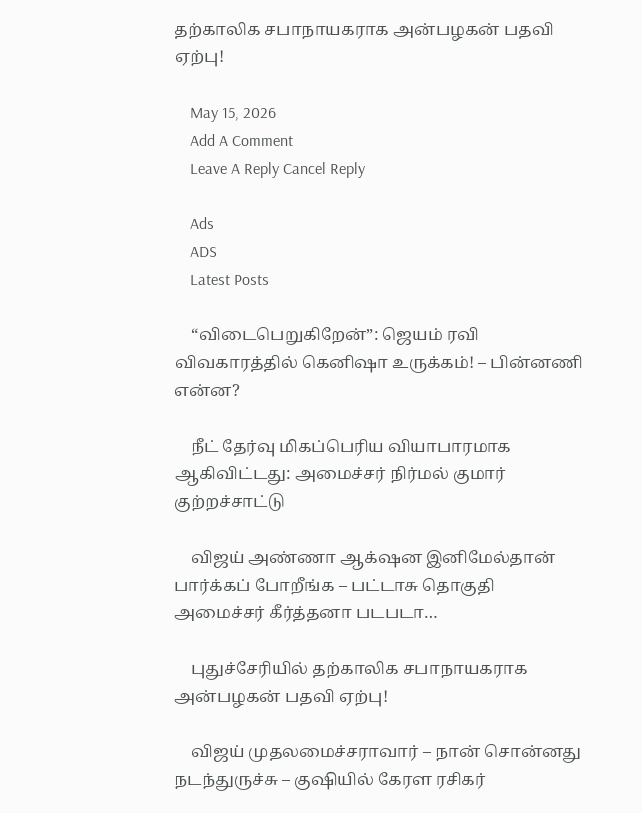தற்காலிக சபாநாயகராக அன்பழகன் பதவி ஏற்பு!

    May 15, 2026
    Add A Comment
    Leave A Reply Cancel Reply

    Ads
    ADS
    Latest Posts

    “விடைபெறுகிறேன்”: ஜெயம் ரவி விவகாரத்தில் கெனிஷா உருக்கம்! – பின்னணி என்ன?

    நீட் தேர்வு மிகப்பெரிய வியாபாரமாக ஆகிவிட்டது: அமைச்சர் நிர்மல் குமார் குற்றச்சாட்டு

    விஜய் அண்ணா ஆக்‌ஷன இனிமேல்தான் பார்க்கப் போறீங்க – பட்டாசு தொகுதி அமைச்சர் கீர்த்தனா படபடா…

    புதுச்சேரியில் தற்காலிக சபாநாயகராக அன்பழகன் பதவி ஏற்பு!

    விஜய் முதலமைச்சராவார் – நான் சொன்னது நடந்துருச்சு – குஷியில் கேரள ரசிகர்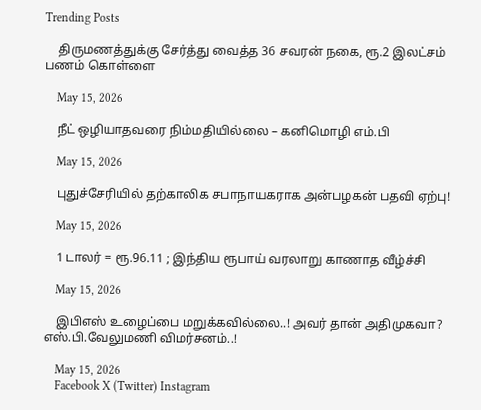Trending Posts

    திருமணத்துக்கு சேர்த்து வைத்த 36 சவரன் நகை, ரூ.2 இலட்சம் பணம் கொள்ளை

    May 15, 2026

    நீட் ஒழியாதவரை நிம்மதியில்லை – கனிமொழி எம்.பி

    May 15, 2026

    புதுச்சேரியில் தற்காலிக சபாநாயகராக அன்பழகன் பதவி ஏற்பு!

    May 15, 2026

    1 டாலர் = ரூ.96.11 ; இந்திய ரூபாய் வரலாறு காணாத வீழ்ச்சி

    May 15, 2026

    இபிஎஸ் உழைப்பை மறுக்கவில்லை..! அவர் தான் அதிமுகவா? எஸ்.பி.வேலுமணி விமர்சனம்..!

    May 15, 2026
    Facebook X (Twitter) Instagram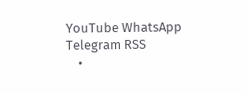YouTube WhatsApp Telegram RSS
    •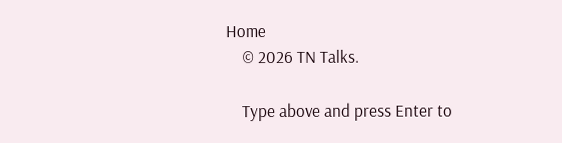Home
    © 2026 TN Talks.

    Type above and press Enter to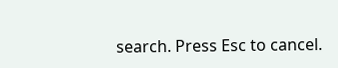search. Press Esc to cancel.